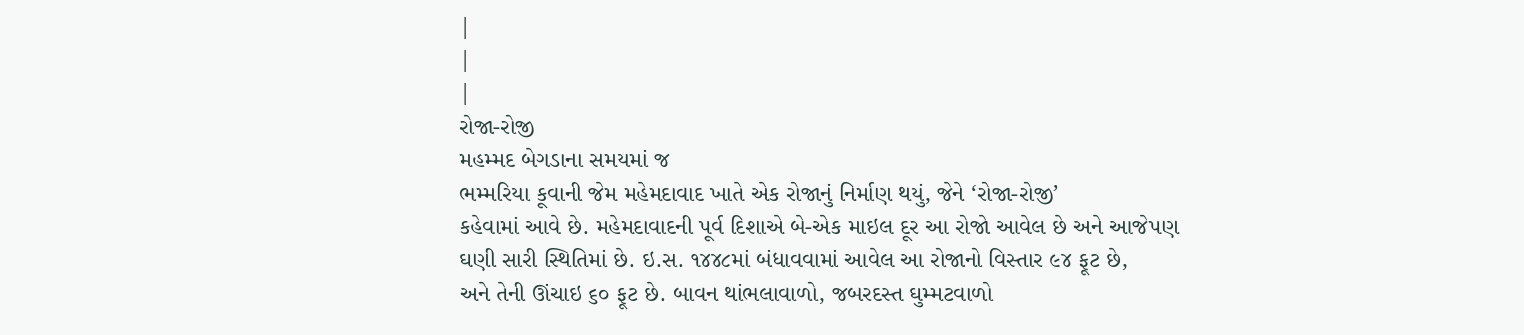|
|
|
રોજા-રોજી
મહમ્મદ બેગડાના સમયમાં જ
ભમ્મરિયા કૂવાની જેમ મહેમદાવાદ ખાતે એક રોજાનું નિર્માણ થયું, જેને ‘રોજા-રોજી’
કહેવામાં આવે છે. મહેમદાવાદની પૂર્વ દિશાએ બે-એક માઇલ દૂર આ રોજો આવેલ છે અને આજેપણ
ઘણી સારી સ્થિતિમાં છે. ઇ.સ. ૧૪૪૮માં બંધાવવામાં આવેલ આ રોજાનો વિસ્તાર ૯૪ ફૂટ છે,
અને તેની ઊંચાઇ ૬૦ ફૂટ છે. બાવન થાંભલાવાળો, જબરદસ્ત ઘુમ્મટવાળો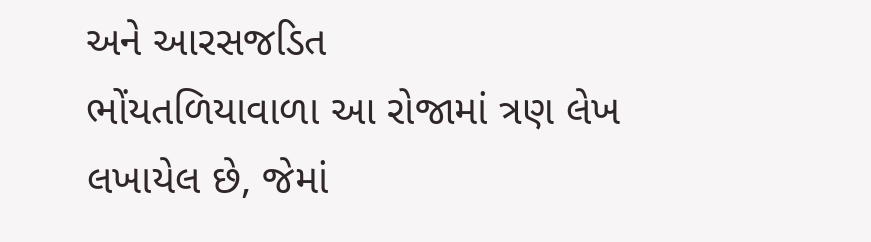અને આરસજડિત
ભોંયતળિયાવાળા આ રોજામાં ત્રણ લેખ લખાયેલ છે, જેમાં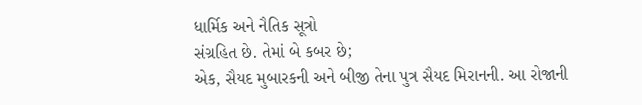ધાર્મિક અને નૈતિક સૂત્રો
સંગ્રહિત છે. તેમાં બે કબર છે;
એક, સૈયદ મુબારકની અને બીજી તેના પુત્ર સૈયદ મિરાનની. આ રોજાની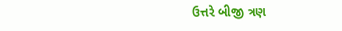ઉત્તરે બીજી ત્રણ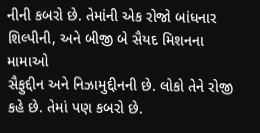નીની કબરો છે. તેમાંની એક રોજો બાંધનાર શિલ્પીની, અને બીજી બે સૈયદ મિશનના મામાઓ
સૈફુદ્દીન અને નિઝામુદ્દીનની છે. લોકો તેને રોજી કહે છે. તેમાં પણ કબરો છે.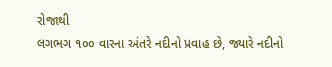રોજાથી
લગભગ ૧૦૦ વારના અંતરે નદીનો પ્રવાહ છે, જ્યારે નદીનો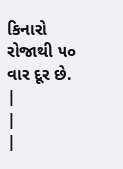કિનારો રોજાથી ૫૦ વાર દૂર છે.
|
|
|